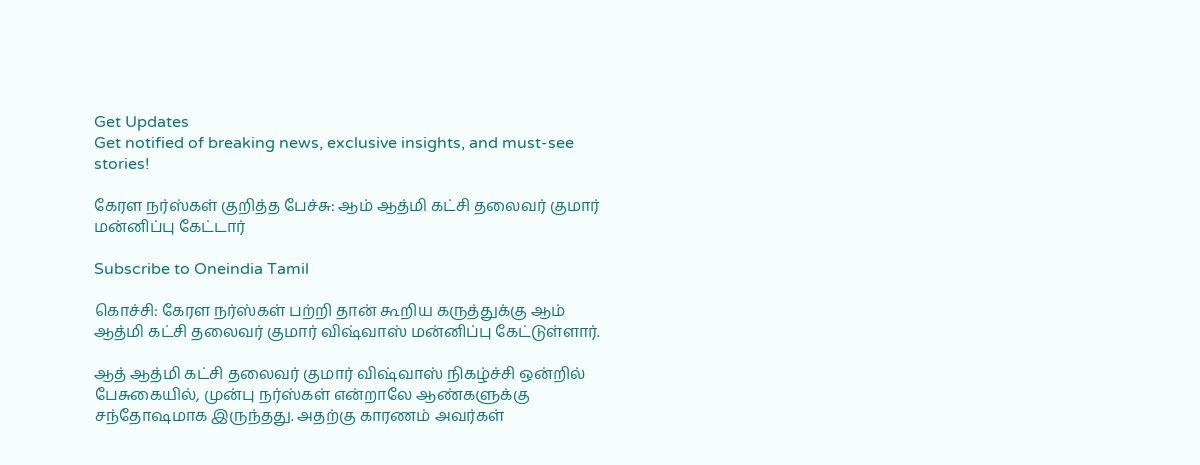Get Updates
Get notified of breaking news, exclusive insights, and must-see stories!

கேரள நர்ஸ்கள் குறித்த பேச்சு: ஆம் ஆத்மி கட்சி தலைவர் குமார் மன்னிப்பு கேட்டார்

Subscribe to Oneindia Tamil

கொச்சி: கேரள நர்ஸ்கள் பற்றி தான் கூறிய கருத்துக்கு ஆம் ஆத்மி கட்சி தலைவர் குமார் விஷ்வாஸ் மன்னிப்பு கேட்டுள்ளார்.

ஆத் ஆத்மி கட்சி தலைவர் குமார் விஷ்வாஸ் நிகழ்ச்சி ஒன்றில் பேசுகையில், முன்பு நர்ஸ்கள் என்றாலே ஆண்களுக்கு சந்தோஷமாக இருந்தது. அதற்கு காரணம் அவர்கள்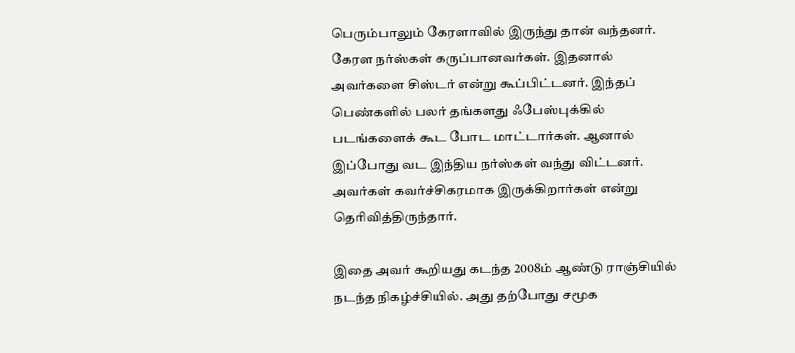பெரும்பாலும் கேரளாவில் இருந்து தான் வந்தனர். கேரள நர்ஸ்கள் கருப்பானவர்கள். இதனால் அவர்களை சிஸ்டர் என்று கூப்பிட்டனர். இந்தப் பெண்களில் பலர் தங்களது ஃபேஸ்புக்கில் படங்களைக் கூட போட மாட்டார்கள். ஆனால் இப்போது வட இந்திய நர்ஸ்கள் வந்து விட்டனர். அவர்கள் கவர்ச்சிகரமாக இருக்கிறார்கள் என்று தெரிவித்திருந்தார்.

இதை அவர் கூறியது கடந்த 2008ம் ஆண்டு ராஞ்சியில் நடந்த நிகழ்ச்சியில். அது தற்போது சமூக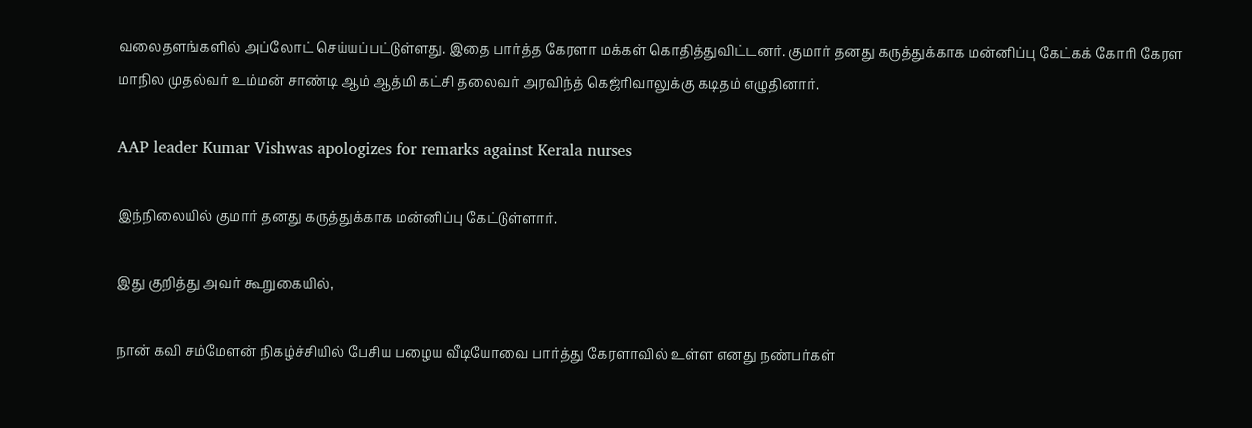வலைதளங்களில் அப்லோட் செய்யப்பட்டுள்ளது. இதை பார்த்த கேரளா மக்கள் கொதித்துவிட்டனர். குமார் தனது கருத்துக்காக மன்னிப்பு கேட்கக் கோரி கேரள மாநில முதல்வர் உம்மன் சாண்டி ஆம் ஆத்மி கட்சி தலைவர் அரவிந்த் கெஜ்ரிவாலுக்கு கடிதம் எழுதினார்.

AAP leader Kumar Vishwas apologizes for remarks against Kerala nurses

இந்நிலையில் குமார் தனது கருத்துக்காக மன்னிப்பு கேட்டுள்ளார்.

இது குறித்து அவர் கூறுகையில்,

நான் கவி சம்மேளன் நிகழ்ச்சியில் பேசிய பழைய வீடியோவை பார்த்து கேரளாவில் உள்ள எனது நண்பர்கள்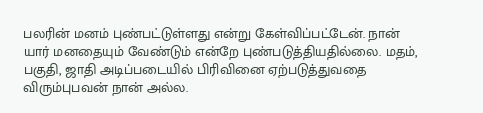பலரின் மனம் புண்பட்டுள்ளது என்று கேள்விப்பட்டேன். நான் யார் மனதையும் வேண்டும் என்றே புண்படுத்தியதில்லை. மதம், பகுதி, ஜாதி அடிப்படையில் பிரிவினை ஏற்படுத்துவதை விரும்புபவன் நான் அல்ல.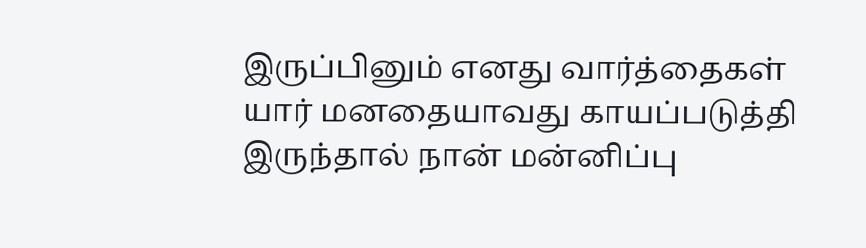இருப்பினும் எனது வார்த்தைகள் யார் மனதையாவது காயப்படுத்தி இருந்தால் நான் மன்னிப்பு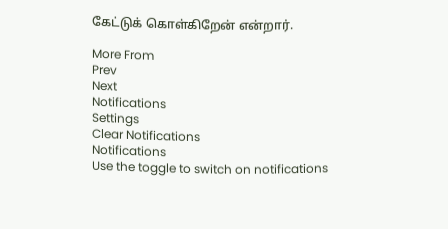கேட்டுக் கொள்கிறேன் என்றார்.

More From
Prev
Next
Notifications
Settings
Clear Notifications
Notifications
Use the toggle to switch on notifications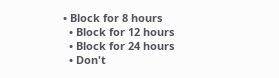• Block for 8 hours
  • Block for 12 hours
  • Block for 24 hours
  • Don't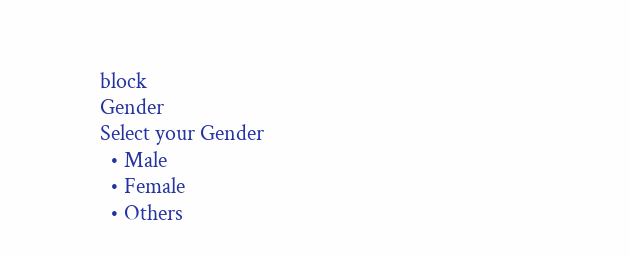block
Gender
Select your Gender
  • Male
  • Female
  • Others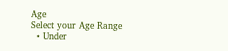Age
Select your Age Range
  • Under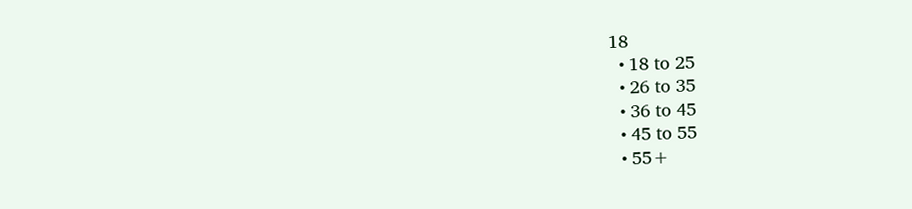18
  • 18 to 25
  • 26 to 35
  • 36 to 45
  • 45 to 55
  • 55+